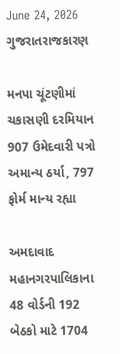June 24, 2026
ગુજરાતરાજકારણ

મનપા ચૂંટણીમાં ચકાસણી દરમિયાન 907 ઉમેદવારી પત્રો અમાન્ય ઠર્યા, 797 ફોર્મ માન્ય રહ્યા

અમદાવાદ મહાનગરપાલિકાના 48 વોર્ડની 192 બેઠકો માટે 1704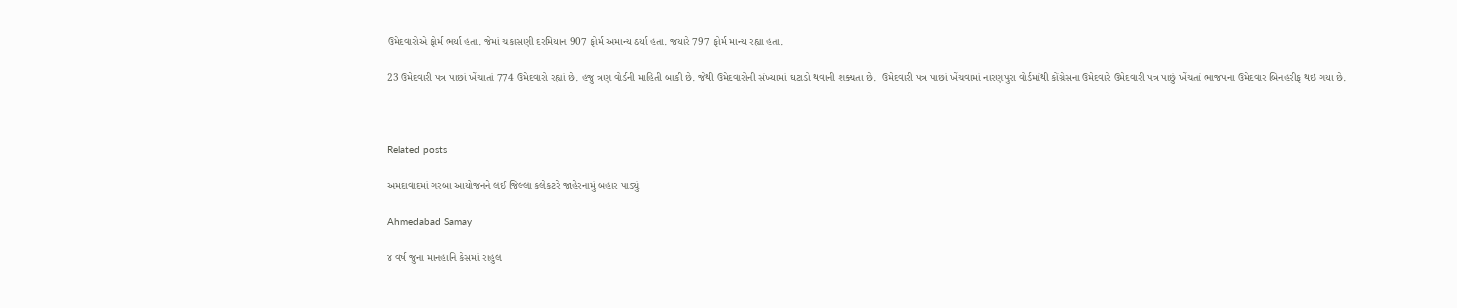ઉમેદવારોએ ફોર્મ ભર્યા હતા. જેમાં ચકાસણી દરમિયાન 907 ફોર્મ અમાન્ય ઠર્યા હતા. જયારે 797 ફોર્મ માન્ય રહ્યા હતા.

23 ઉમેદવારી પત્ર પાછાં ખેંચાતાં 774 ઉમેદવારો રહ્યાં છે. હજુ ત્રણ વોર્ડની માહિતી બાકી છે. જેથી ઉમેદવારોની સંખ્યામાં ઘટાડો થવાની શક્યતા છે.  ઉમેદવારી પત્ર પાછાં ખેંચવામાં નારણપુરા વોર્ડમાંથી કોંગ્રેસના ઉમેદવારે ઉમેદવારી પત્ર પાછું ખેંચતાં ભાજપના ઉમેદવાર બિનહરીફ થઇ ગયા છે.



Related posts

અમદાવાદમાં ગરબા આયોજનને લઈ જિલ્લા કલેકટરે જાહેરનામું બહાર પાડ્યું

Ahmedabad Samay

૪ વર્ષ જુના માનહાનિ કેસમાં રાહુલ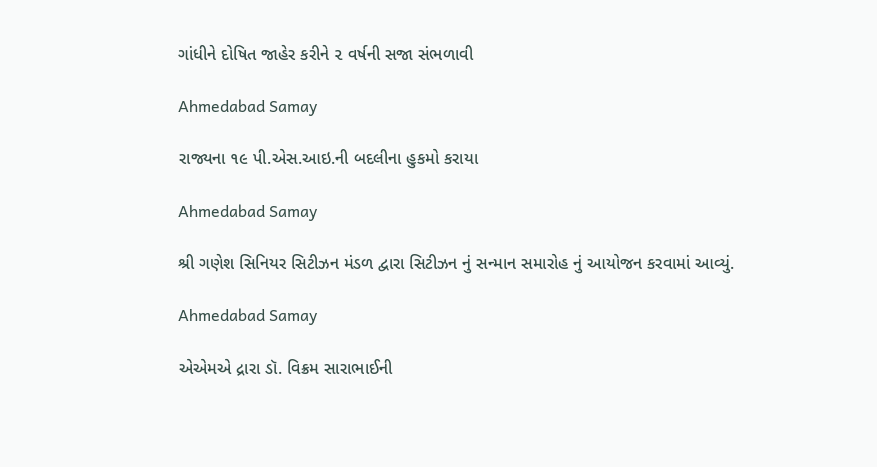ગાંધીને દોષિત જાહેર કરીને ૨ વર્ષની સજા સંભળાવી

Ahmedabad Samay

રાજ્યના ૧૯ પી.એસ.આઇ.ની બદલીના હુકમો કરાયા

Ahmedabad Samay

શ્રી ગણેશ સિનિયર સિટીઝન મંડળ દ્વારા સિટીઝન નું સન્માન સમારોહ નું આયોજન કરવામાં આવ્યું.

Ahmedabad Samay

એએમએ દ્રારા ડૉ. વિક્રમ સારાભાઈની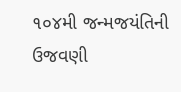૧૦૪મી જન્મજયંતિની ઉજવણી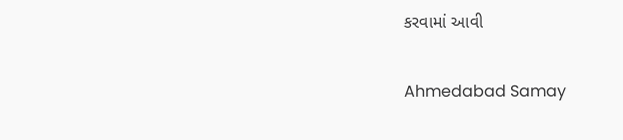કરવામાં આવી

Ahmedabad Samay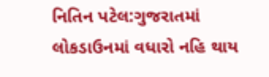નિતિન પટેલ:ગુજરાતમાં લોકડાઉનમાં વધારો નહિ થાય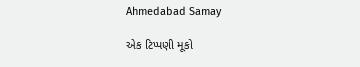Ahmedabad Samay

એક ટિપ્પણી મૂકો